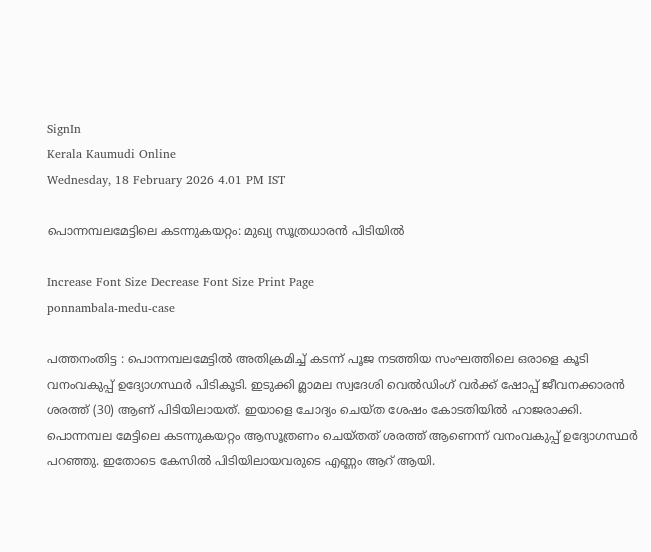SignIn
Kerala Kaumudi Online
Wednesday, 18 February 2026 4.01 PM IST

പൊന്നമ്പലമേട്ടിലെ കടന്നുകയറ്റം: മുഖ്യ സൂത്രധാരൻ പിടിയിൽ

Increase Font Size Decrease Font Size Print Page
ponnambala-medu-case

പത്തനംതിട്ട : പൊന്നമ്പലമേട്ടിൽ അതിക്രമിച്ച് കടന്ന് പൂജ നടത്തിയ സംഘത്തിലെ ഒരാളെ കൂടി വനംവകുപ്പ് ഉദ്യോഗസ്ഥർ പിടികൂടി. ഇടുക്കി മ്ലാമല സ്വദേശി വെൽഡിംഗ് വർക്ക് ഷോപ്പ് ജീവനക്കാരൻ ശരത്ത് (30) ആണ് പിടിയിലായത്. ഇയാളെ ചോദ്യം ചെയ്ത ശേഷം കോടതിയിൽ ഹാജരാക്കി. പൊന്നമ്പല മേട്ടിലെ കടന്നുകയറ്റം ആസൂത്രണം ചെയ്തത് ശരത്ത് ആണെന്ന് വനംവകുപ്പ് ഉദ്യോഗസ്ഥർ പറഞ്ഞു. ഇതോടെ കേസിൽ പിടിയിലായവരുടെ എണ്ണം ആറ് ആയി.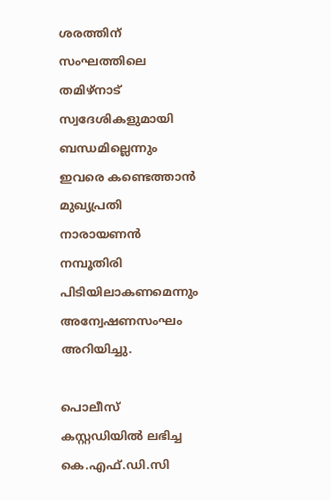ശരത്തിന് സംഘത്തിലെ തമിഴ്‌നാട് സ്വദേശികളുമായി ബന്ധമില്ലെന്നും ഇവരെ കണ്ടെത്താൻ മുഖ്യപ്രതി നാരായണൻ നമ്പൂതിരി പിടിയിലാകണമെന്നും അന്വേഷണസംഘം അറിയിച്ചു.

പൊലീസ് കസ്റ്റഡിയിൽ ലഭിച്ച കെ.എഫ്.ഡി.സി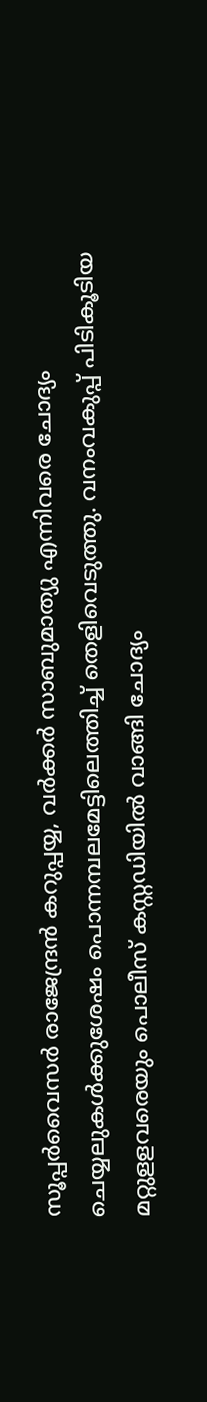സൂപ്പർവൈസർ രാജേന്ദ്രൻ കറുപ്പയ്യ, വർക്കർ സാബുമാത്യു എന്നിവരെ ചോദ്യം ചെയ്യലുകൾക്കുശേഷം പൊന്നമ്പലമേട്ടിലെത്തിച്ച് തെളിവെടുത്തു. വനംവകുപ്പ് പിടികൂടിയ മറ്റുളളവരെയും പൊലീസ് കസ്റ്റഡിയിൽ വാങ്ങി ചോദ്യം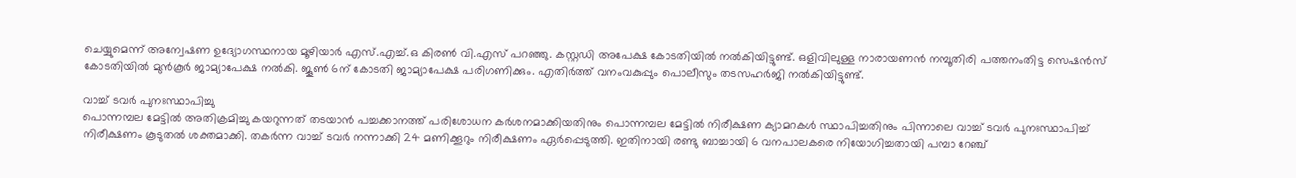ചെയ്യുമെന്ന് അന്വേഷണ ഉദ്യോഗസ്ഥനായ മൂഴിയാർ എസ്.എച്ച്.ഒ കിരൺ വി.എസ് പറഞ്ഞു. കസ്റ്റഡി അപേക്ഷ കോടതിയിൽ നൽകിയിട്ടുണ്ട്. ഒളിവിലുള്ള നാരായണൻ നമ്പൂതിരി പത്തനംതിട്ട സെഷൻസ് കോടതിയിൽ മുൻകൂർ ജാമ്യാപേക്ഷ നൽകി. ജൂൺ 6ന് കോടതി ജാമ്യാപേക്ഷ പരിഗണിക്കും. എതിർത്ത് വനംവകുപ്പും പൊലീസും തടസഹർജി നൽകിയിട്ടുണ്ട്.

വാച്ച് ടവർ പുനഃസ്ഥാപിച്ചു
പൊന്നമ്പല മേട്ടിൽ അതിക്രമിച്ചു കയറുന്നത് തടയാൻ പച്ചക്കാനത്ത് പരിശോധന കർശനമാക്കിയതിനും പൊന്നമ്പല മേട്ടിൽ നിരീക്ഷണ ക്യാമറകൾ സ്ഥാപിച്ചതിനും പിന്നാലെ വാച്ച് ടവർ പുനഃസ്ഥാപിച്ച് നിരീക്ഷണം കൂടുതൽ ശക്തമാക്കി. തകർന്ന വാച്ച് ടവർ നന്നാക്കി 24 മണിക്കൂറും നിരീക്ഷണം ഏർപ്പെടുത്തി. ഇതിനായി രണ്ടു ബാച്ചായി 6 വനപാലകരെ നിയോഗിച്ചതായി പമ്പാ റേഞ്ച്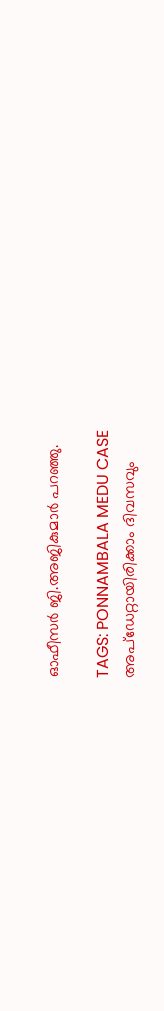ഓഫീസർ ജി.അജികുമാർ പറഞ്ഞു.

TAGS: PONNAMBALA MEDU CASE
അപ്ഡേറ്റായിരിക്കാം ദിവസവും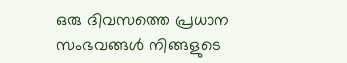ഒരു ദിവസത്തെ പ്രധാന സംഭവങ്ങൾ നിങ്ങളുടെ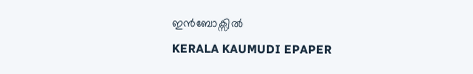ഇൻബോക്സിൽ
KERALA KAUMUDI EPAPER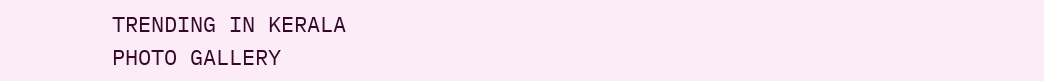TRENDING IN KERALA
PHOTO GALLERY